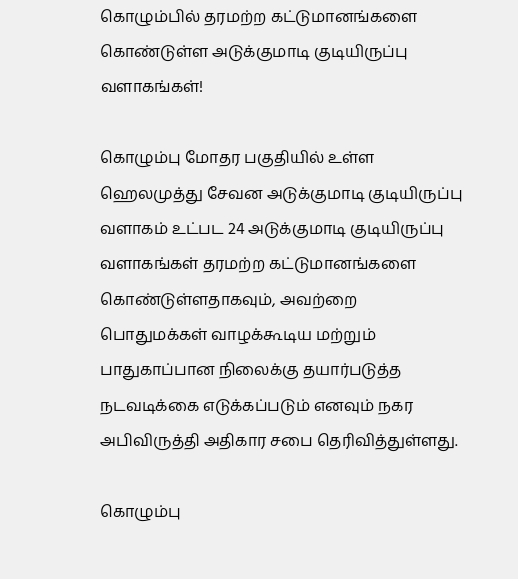கொழும்பில் தரமற்ற கட்டுமானங்களை கொண்டுள்ள அடுக்குமாடி குடியிருப்பு வளாகங்கள்!

கொழும்பு மோதர பகுதியில் உள்ள ஹெலமுத்து சேவன அடுக்குமாடி குடியிருப்பு வளாகம் உட்பட 24 அடுக்குமாடி குடியிருப்பு வளாகங்கள் தரமற்ற கட்டுமானங்களை கொண்டுள்ளதாகவும், அவற்றை பொதுமக்கள் வாழக்கூடிய மற்றும் பாதுகாப்பான நிலைக்கு தயார்படுத்த நடவடிக்கை எடுக்கப்படும் எனவும் நகர அபிவிருத்தி அதிகார சபை தெரிவித்துள்ளது.

கொழும்பு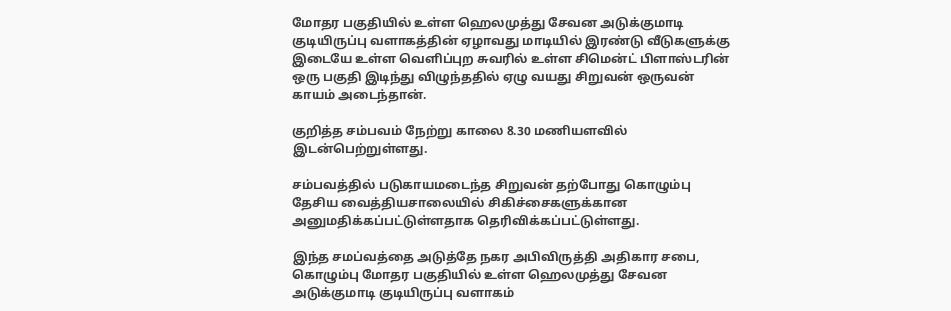மோதர பகுதியில் உள்ள ஹெலமுத்து சேவன அடுக்குமாடி குடியிருப்பு வளாகத்தின் ஏழாவது மாடியில் இரண்டு வீடுகளுக்கு இடையே உள்ள வெளிப்புற சுவரில் உள்ள சிமென்ட் பிளாஸ்டரின் ஒரு பகுதி இடிந்து விழுந்ததில் ஏழு வயது சிறுவன் ஒருவன் காயம் அடைந்தான்.

குறித்த சம்பவம் நேற்று காலை 8.30 மணியளவில் இடன்பெற்றுள்ளது.

சம்பவத்தில் படுகாயமடைந்த சிறுவன் தற்போது கொழும்பு தேசிய வைத்தியசாலையில் சிகிச்சைகளுக்கான அனுமதிக்கப்பட்டுள்ளதாக தெரிவிக்கப்பட்டுள்ளது.

இந்த சமப்வத்தை அடுத்தே நகர அபிவிருத்தி அதிகார சபை, கொழும்பு மோதர பகுதியில் உள்ள ஹெலமுத்து சேவன அடுக்குமாடி குடியிருப்பு வளாகம்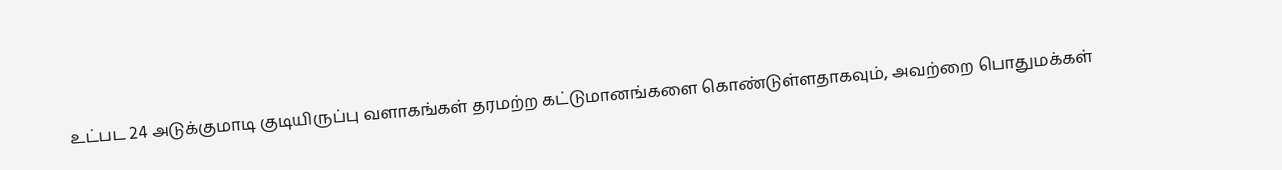உட்பட 24 அடுக்குமாடி குடியிருப்பு வளாகங்கள் தரமற்ற கட்டுமானங்களை கொண்டுள்ளதாகவும், அவற்றை பொதுமக்கள்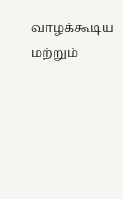வாழக்கூடிய மற்றும்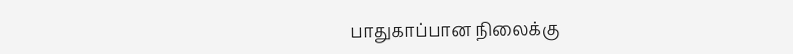பாதுகாப்பான நிலைக்கு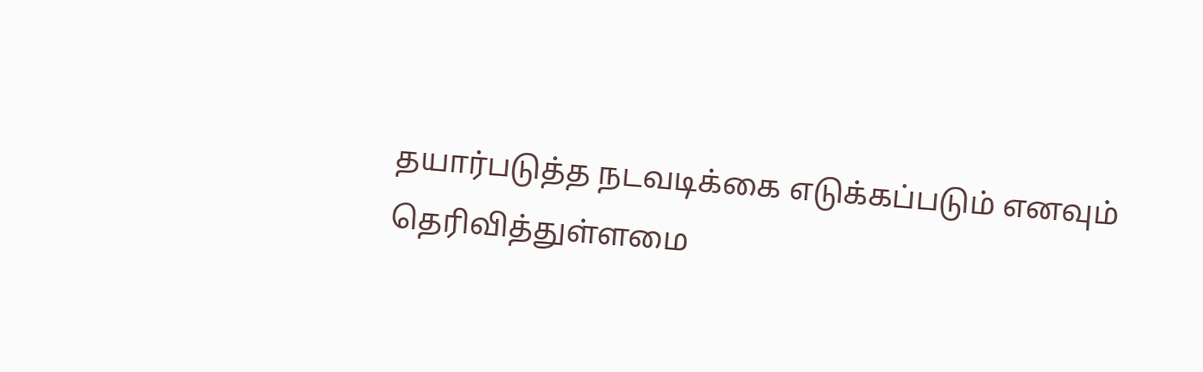தயார்படுத்த நடவடிக்கை எடுக்கப்படும் எனவும் தெரிவித்துள்ளமை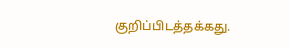குறிப்பிடத்தக்கது.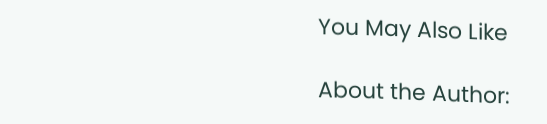You May Also Like

About the Author: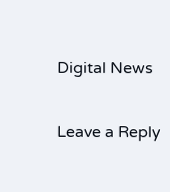Digital News

Leave a Reply